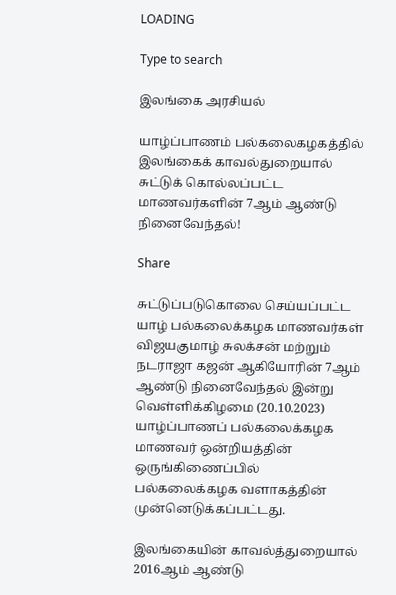LOADING

Type to search

இலங்கை அரசியல்

யாழ்ப்பாணம் பல்கலைகழகத்தில் இலங்கைக் காவல்துறையால் சுட்டுக் கொல்லப்பட்ட மாணவர்களின் 7ஆம் ஆண்டு நினைவேந்தல்!

Share

சுட்டுப்படுகொலை செய்யப்பட்ட யாழ் பல்கலைக்கழக மாணவர்கள் விஜயகுமாழ் சுலக்சன் மற்றும் நடராஜா கஜன் ஆகியோரின் 7ஆம் ஆண்டு நினைவேந்தல் இன்று வெள்ளிக்கிழமை (20.10.2023) யாழ்ப்பாணப் பல்கலைக்கழக மாணவர் ஒன்றியத்தின் ஒருங்கிணைப்பில் பல்கலைக்கழக வளாகத்தின் முன்னெடுக்கப்பட்டது.

இலங்கையின் காவல்த்துறையால் 2016ஆம் ஆண்டு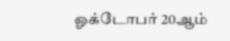ஓக்டோபர் 20ஆம்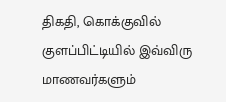திகதி, கொக்குவில் குளப்பிட்டியில் இவ்விரு மாணவர்களும்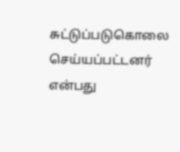சுட்டுப்படுகொலை செய்யப்பட்டனர் என்பது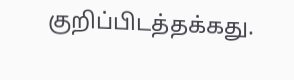குறிப்பிடத்தக்கது.